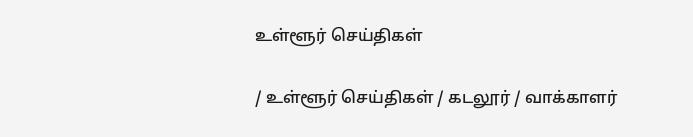உள்ளூர் செய்திகள்

/ உள்ளூர் செய்திகள் / கடலூர் / வாக்காளர்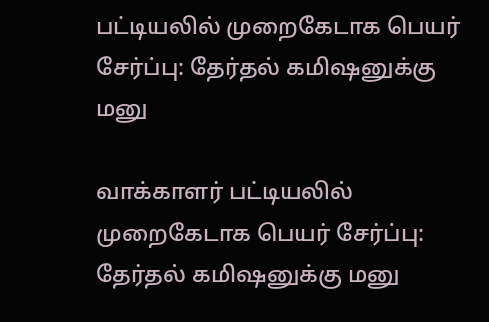பட்டியலில் முறைகேடாக பெயர் சேர்ப்பு: தேர்தல் கமிஷனுக்கு மனு

வாக்காளர் பட்டியலில் முறைகேடாக பெயர் சேர்ப்பு: தேர்தல் கமிஷனுக்கு மனு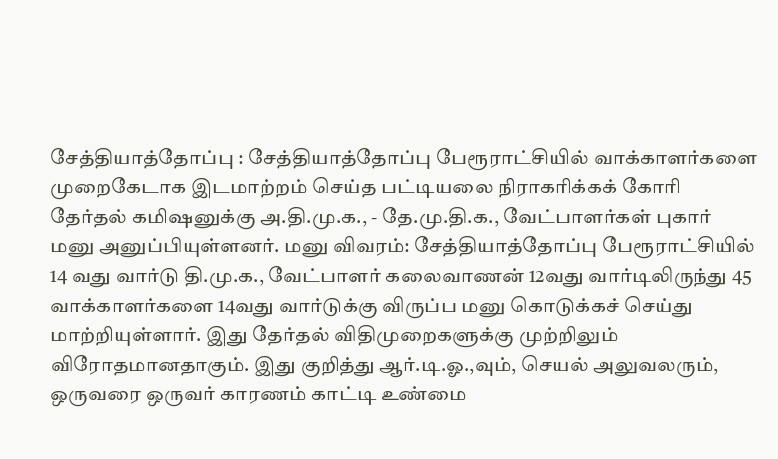சேத்தியாத்தோப்பு : சேத்தியாத்தோப்பு பேரூராட்சியில் வாக்காளர்களை முறைகேடாக இடமாற்றம் செய்த பட்டியலை நிராகரிக்கக் கோரி தேர்தல் கமிஷனுக்கு அ.தி.மு.க., - தே.மு.தி.க., வேட்பாளர்கள் புகார் மனு அனுப்பியுள்ளனர். மனு விவரம்: சேத்தியாத்தோப்பு பேரூராட்சியில் 14 வது வார்டு தி.மு.க., வேட்பாளர் கலைவாணன் 12வது வார்டிலிருந்து 45 வாக்காளர்களை 14வது வார்டுக்கு விருப்ப மனு கொடுக்கச் செய்து மாற்றியுள்ளார். இது தேர்தல் விதிமுறைகளுக்கு முற்றிலும் விரோதமானதாகும். இது குறித்து ஆர்.டி.ஓ.,வும், செயல் அலுவலரும், ஒருவரை ஒருவர் காரணம் காட்டி உண்மை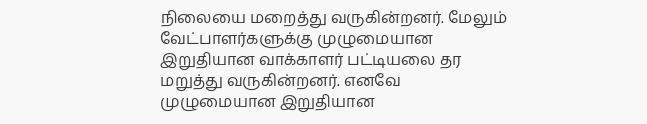நிலையை மறைத்து வருகின்றனர். மேலும் வேட்பாளர்களுக்கு முழுமையான இறுதியான வாக்காளர் பட்டியலை தர மறுத்து வருகின்றனர். எனவே முழுமையான இறுதியான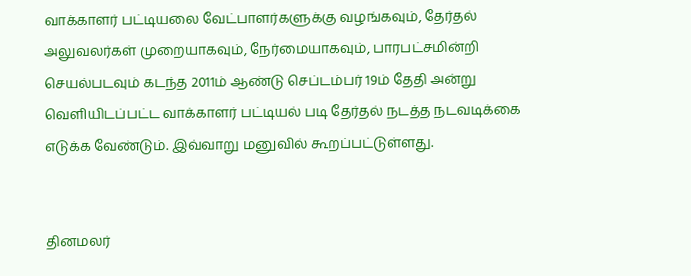வாக்காளர் பட்டியலை வேட்பாளர்களுக்கு வழங்கவும், தேர்தல் அலுவலர்கள் முறையாகவும், நேர்மையாகவும், பாரபட்சமின்றி செயல்படவும் கடந்த 2011ம் ஆண்டு செப்டம்பர் 19ம் தேதி அன்று வெளியிடப்பட்ட வாக்காளர் பட்டியல் படி தேர்தல் நடத்த நடவடிக்கை எடுக்க வேண்டும். இவ்வாறு மனுவில் கூறப்பட்டுள்ளது.


தினமலர்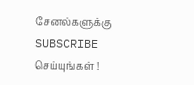சேனல்களுக்கு SUBSCRIBE செய்யுங்கள் !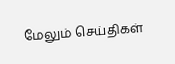மேலும் செய்திகள்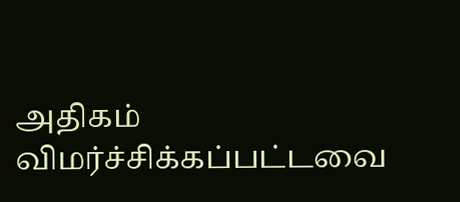அதிகம் விமர்ச்சிக்கப்பட்டவை